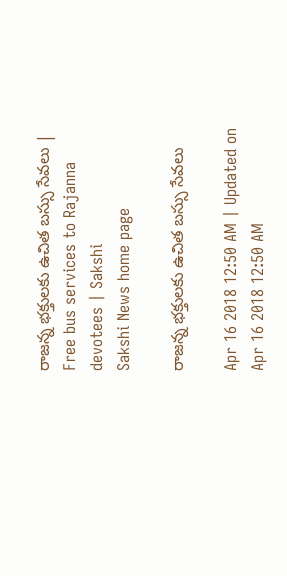రాజన్న భక్తులకు ఉచిత బస్సు సేవలు | Free bus services to Rajanna devotees | Sakshi
Sakshi News home page

రాజన్న భక్తులకు ఉచిత బస్సు సేవలు

Apr 16 2018 12:50 AM | Updated on Apr 16 2018 12:50 AM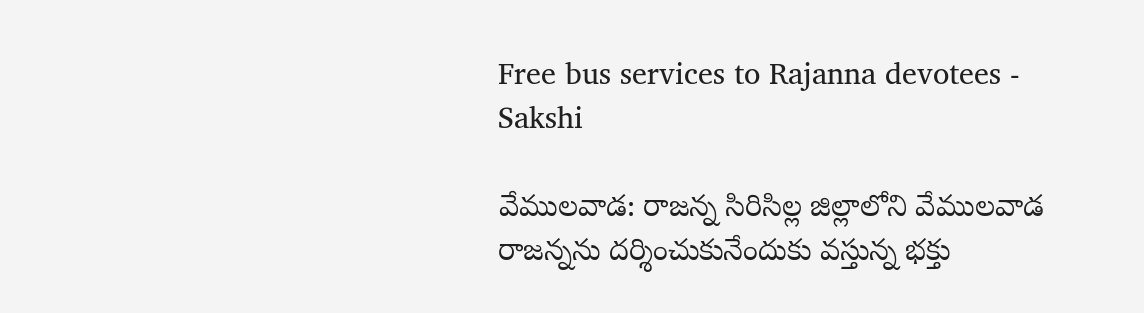Free bus services to Rajanna devotees - Sakshi

వేములవాడ: రాజన్న సిరిసిల్ల జిల్లాలోని వేములవాడ రాజన్నను దర్శించుకునేందుకు వస్తున్న భక్తు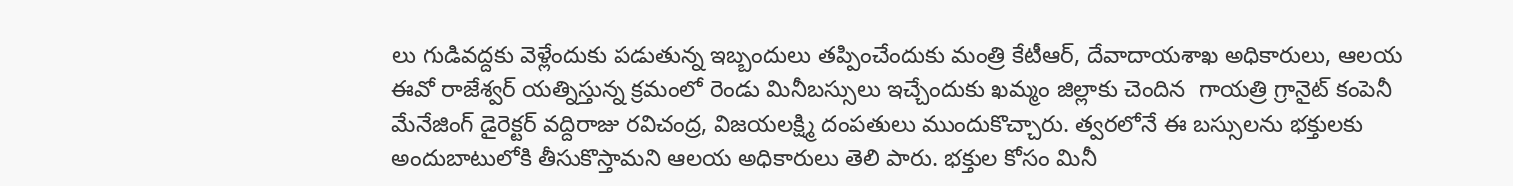లు గుడివద్దకు వెళ్లేందుకు పడుతున్న ఇబ్బందులు తప్పించేందుకు మంత్రి కేటీఆర్, దేవాదాయశాఖ అధికారులు, ఆలయ ఈవో రాజేశ్వర్‌ యత్నిస్తున్న క్రమంలో రెండు మినీబస్సులు ఇచ్చేందుకు ఖమ్మం జిల్లాకు చెందిన  గాయత్రి గ్రానైట్‌ కంపెనీ మేనేజింగ్‌ డైరెక్టర్‌ వద్దిరాజు రవిచంద్ర, విజయలక్ష్మి దంపతులు ముందుకొచ్చారు. త్వరలోనే ఈ బస్సులను భక్తులకు అందుబాటులోకి తీసుకొస్తామని ఆలయ అధికారులు తెలి పారు. భక్తుల కోసం మినీ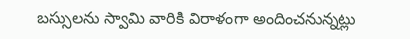బస్సులను స్వామి వారికి విరాళంగా అందించనున్నట్లు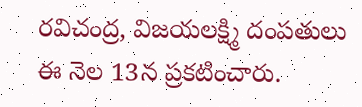రవిచంద్ర, విజయలక్ష్మి దంపతులు ఈ నెల 13న ప్రకటించారు.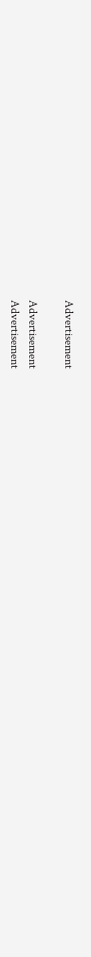Advertisement

Advertisement
Advertisement